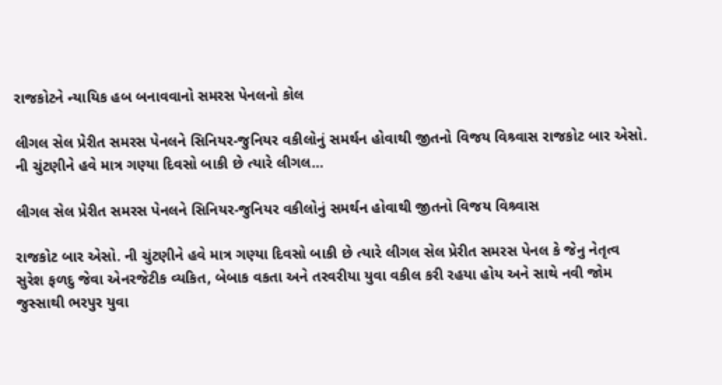રાજકોટને ન્યાયિક હબ બનાવવાનો સમરસ પેનલનો કોલ

લીગલ સેલ પ્રેરીત સમરસ પેનલને સિનિયર-જુનિયર વકીલોનું સમર્થન હોવાથી જીતનો વિજય વિશ્ર્વાસ રાજકોટ બાર એસો. ની ચુંટણીને હવે માત્ર ગણ્યા દિવસો બાકી છે ત્યારે લીગલ…

લીગલ સેલ પ્રેરીત સમરસ પેનલને સિનિયર-જુનિયર વકીલોનું સમર્થન હોવાથી જીતનો વિજય વિશ્ર્વાસ

રાજકોટ બાર એસો. ની ચુંટણીને હવે માત્ર ગણ્યા દિવસો બાકી છે ત્યારે લીગલ સેલ પ્રેરીત સમરસ પેનલ કે જેનુ નેતૃત્વ સુરેશ ફળદુ જેવા એનરજેટીક વ્યકિત, બેબાક વકતા અને તરવરીયા યુવા વકીલ કરી રહયા હોય અને સાથે નવી જોમ જુસ્સાથી ભરપુર યુવા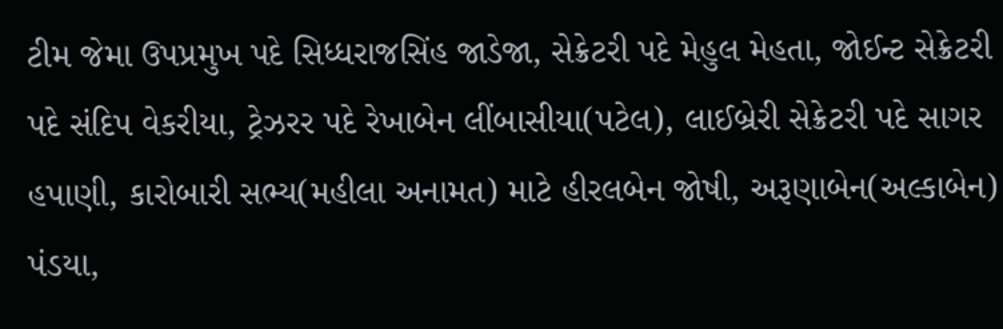ટીમ જેમા ઉપપ્રમુખ પદે સિધ્ધરાજસિંહ જાડેજા, સેક્રેટરી પદે મેહુલ મેહતા, જોઈન્ટ સેક્રેટરી પદે સંદિપ વેકરીયા, ટ્રેઝરર પદે રેખાબેન લીંબાસીયા(પટેલ), લાઈબ્રેરી સેક્રેટરી પદે સાગર હપાણી, કારોબારી સભ્ય(મહીલા અનામત) માટે હીરલબેન જોષી, અરૂણાબેન(અલ્કાબેન) પંડયા,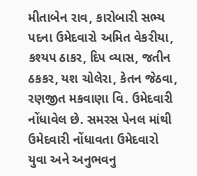મીતાબેન રાવ, કારોબારી સભ્ય પદના ઉમેદવારો અમિત વેકરીયા, કશ્યપ ઠાકર, દિપ વ્યાસ, જતીન ઠકકર, યશ ચોલેરા, કેતન જેઠવા, રણજીત મકવાણા વિ. ઉમેદવારી નોંધાવેલ છે. સમરસ પેનલ માંથી ઉમેદવારી નોંધાવતા ઉમેદવારો યુવા અને અનુભવનુ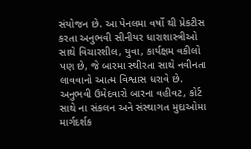સંયોજન છે. આ પેનલમા વર્ષો થી પ્રેકટીસ કરતા અનુભવી સીનીયર ધારાશાસ્ત્રીઓ સાથે વિચારશીલ, યુવા, કાર્યક્ષમ વકીલો પણ છે, જે બારમા સ્થીરતા સાથે નવીનતા લાવવાનો આત્મ વિશ્વાસ ધરાવે છે. અનુભવી ઉમેદવારો બારના વહીવટ, કોર્ટ સાથે ના સંકલન અને સંસ્થાગત મુદાઓમા માર્ગદર્શક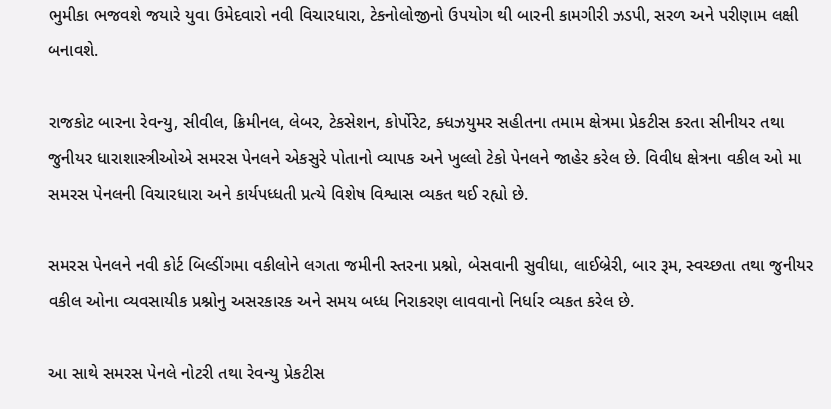ભુમીકા ભજવશે જયારે યુવા ઉમેદવારો નવી વિચારધારા, ટેકનોલોજીનો ઉપયોગ થી બારની કામગીરી ઝડપી, સરળ અને પરીણામ લક્ષી બનાવશે.

રાજકોટ બારના રેવન્યુ, સીવીલ, ક્રિમીનલ, લેબર, ટેકસેશન, કોર્પોરેટ, ક્ધઝયુમર સહીતના તમામ ક્ષેત્રમા પ્રેકટીસ કરતા સીનીયર તથા જુનીયર ધારાશાસ્ત્રીઓએ સમરસ પેનલને એકસુરે પોતાનો વ્યાપક અને ખુલ્લો ટેકો પેનલને જાહેર કરેલ છે. વિવીધ ક્ષેત્રના વકીલ ઓ મા સમરસ પેનલની વિચારધારા અને કાર્યપધ્ધતી પ્રત્યે વિશેષ વિશ્વાસ વ્યકત થઈ રહ્યો છે.

સમરસ પેનલને નવી કોર્ટ બિલ્ડીંગમા વકીલોને લગતા જમીની સ્તરના પ્રશ્નો, બેસવાની સુવીધા, લાઈબ્રેરી, બાર રૂમ, સ્વચ્છતા તથા જુનીયર વકીલ ઓના વ્યવસાયીક પ્રશ્નોનુ અસરકારક અને સમય બધ્ધ નિરાકરણ લાવવાનો નિર્ધાર વ્યકત કરેલ છે.

આ સાથે સમરસ પેનલે નોટરી તથા રેવન્યુ પ્રેકટીસ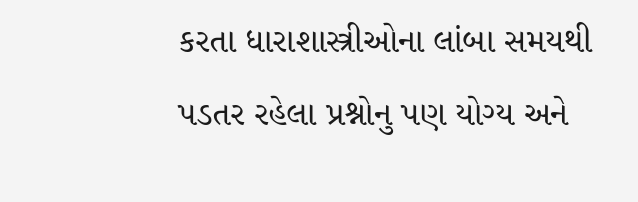કરતા ધારાશાસ્ત્રીઓના લાંબા સમયથી પડતર રહેલા પ્રશ્નોનુ પણ યોગ્ય અને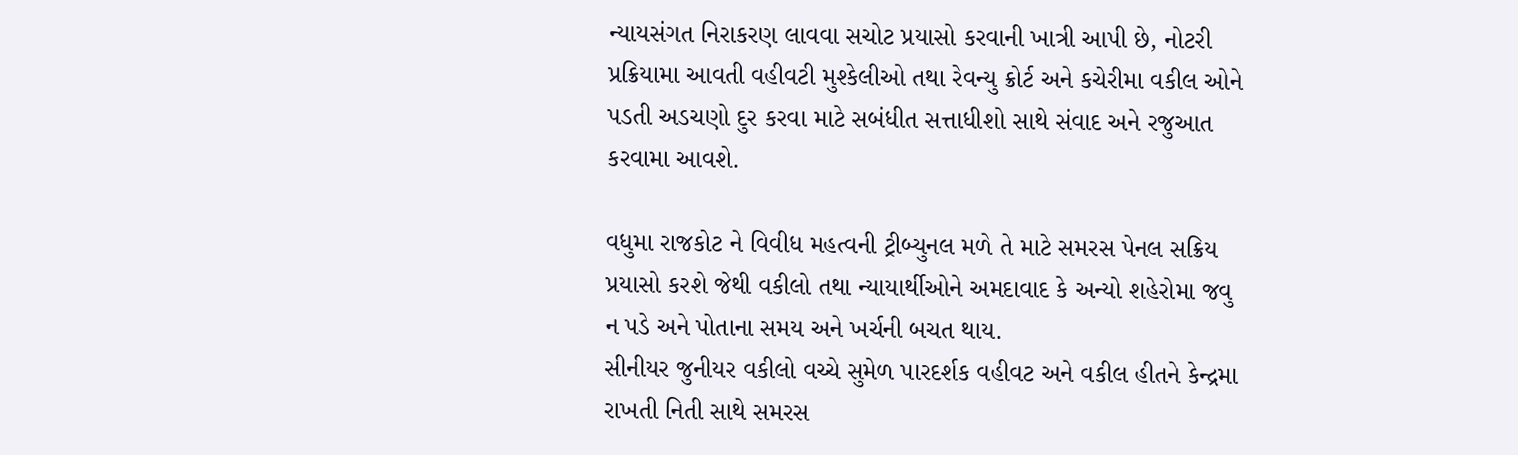ન્યાયસંગત નિરાકરણ લાવવા સચોટ પ્રયાસો કરવાની ખાત્રી આપી છે, નોટરી પ્રક્રિયામા આવતી વહીવટી મુશ્કેલીઓ તથા રેવન્યુ ક્રોર્ટ અને કચેરીમા વકીલ ઓને પડતી અડચણો દુર કરવા માટે સબંધીત સત્તાધીશો સાથે સંવાદ અને રજુઆત કરવામા આવશે.

વધુમા રાજકોટ ને વિવીધ મહત્વની ટ્રીબ્યુનલ મળે તે માટે સમરસ પેનલ સક્રિય પ્રયાસો કરશે જેથી વકીલો તથા ન્યાયાર્થીઓને અમદાવાદ કે અન્યો શહેરોમા જવુ ન પડે અને પોતાના સમય અને ખર્ચની બચત થાય.
સીનીયર જુનીયર વકીલો વચ્ચે સુમેળ પારદર્શક વહીવટ અને વકીલ હીતને કેન્દ્રમા રાખતી નિતી સાથે સમરસ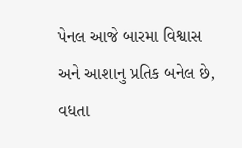પેનલ આજે બારમા વિશ્વાસ અને આશાનુ પ્રતિક બનેલ છે, વધતા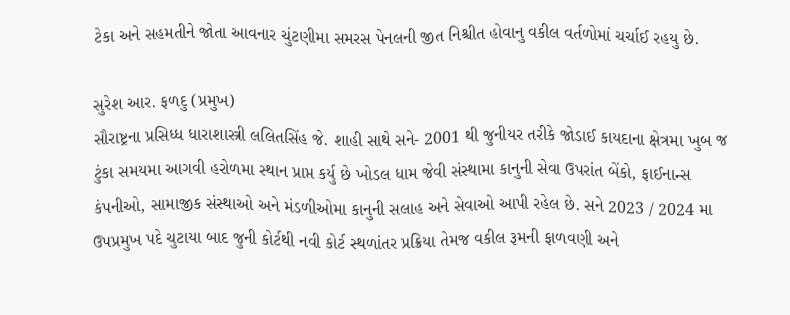ટેકા અને સહમતીને જોતા આવનાર ચુંટણીમા સમરસ પેનલની જીત નિશ્ચીત હોવાનુ વકીલ વર્તળોમાં ચર્ચાઈ રહયુ છે.

સુરેશ આર. ફળદુ (પ્રમુખ)
સૌરાષ્ટ્રના પ્રસિધ્ધ ધારાશાસ્ત્રી લલિતસિંહ જે. શાહી સાથે સને- 2001 થી જુનીયર તરીકે જોડાઈ કાયદાના ક્ષેત્રમા ખુબ જ ટુંકા સમયમા આગવી હરોળમા સ્થાન પ્રાપ્ત કર્યુ છે ખોડલ ધામ જેવી સંસ્થામા કાનુની સેવા ઉપરાંત બેંકો, ફાઈનાન્સ કંપનીઓ, સામાજીક સંસ્થાઓ અને મંડળીઓમા કાનુની સલાહ અને સેવાઓ આપી રહેલ છે. સને 2023 / 2024 મા ઉપપ્રમુખ પદે ચુટાયા બાદ જુની કોર્ટથી નવી કોર્ટ સ્થળાંતર પ્રક્રિયા તેમજ વકીલ રૂમની ફાળવણી અને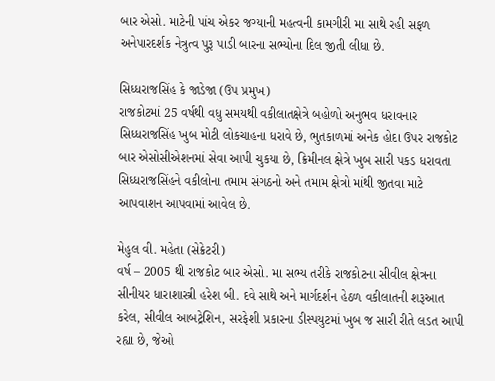બાર એસો. માટેની પાંચ એકર જગ્યાની મહત્વની કામગીરી મા સાથે રહી સફળ અનેપારદર્શક નેત્રુત્વ પુરૂ પાડી બારના સભ્યોના દિલ જીતી લીધા છે.

સિધ્ધરાજસિંહ કે જાડેજા (ઉપ પ્રમુખ)
રાજકોટમાં 25 વર્ષથી વધુ સમયથી વકીલાતક્ષેત્રે બહોળો અનુભવ ધરાવનાર સિધ્ધરાજસિંહ ખુબ મોટી લોકચાહના ધરાવે છે, ભુતકાળમાં અનેક હોદા ઉપર રાજકોટ બાર એસોસીએશનમાં સેવા આપી ચુકયા છે, ક્રિમીનલ ક્ષેત્રે ખુબ સારી પકડ ધરાવતા સિધ્ધરાજસિંહને વકીલોના તમામ સંગઠનો અને તમામ ક્ષેત્રો માંથી જીતવા માટે આપવાશન આપવામાં આવેલ છે.

મેહુલ વી. મહેતા (સેક્રેટરી)
વર્ષ – 2005 થી રાજકોટ બાર એસો. મા સભ્ય તરીકે રાજકોટના સીવીલ ક્ષેત્રના સીનીયર ધારાશાસ્ત્રી હરેશ બી. દવે સાથે અને માર્ગદર્શન હેઠળ વકીલાતની શરૂઆત કરેલ, સીવીલ આબટ્રેશિન, સરફેશી પ્રકારના ડીસ્પયુટમાં ખુબ જ સારી રીતે લડત આપી રહ્યા છે, જેઓ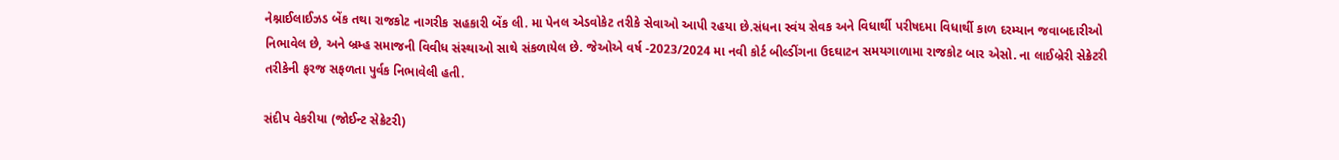નેશ્નાઈલાઈઝડ બેંક તથા રાજકોટ નાગરીક સહકારી બેંક લી. મા પેનલ એડવોકેટ તરીકે સેવાઓ આપી રહયા છે.સંધના સ્વંય સેવક અને વિધાર્થી પરીષદમા વિધાર્થી કાળ દરમ્યાન જવાબદારીઓ નિભાવેલ છે, અને બ્રમ્હ સમાજની વિવીધ સંસ્થાઓ સાથે સંકળાયેલ છે. જેઓએ વર્ષ -2023/2024 મા નવી કોર્ટ બીલ્ડીંગના ઉદઘાટન સમયગાળામા રાજકોટ બાર એસો. ના લાઈબ્રેરી સેક્રેટરી તરીકેની ફરજ સફળતા પુર્વક નિભાવેલી હતી.

સંદીપ વેકરીયા (જોઈન્ટ સેક્રેટરી)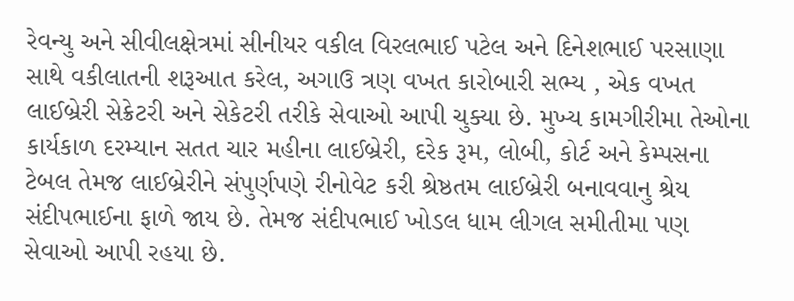રેવન્યુ અને સીવીલક્ષેત્રમાં સીનીયર વકીલ વિરલભાઈ પટેલ અને દિનેશભાઈ પરસાણા સાથે વકીલાતની શરૂઆત કરેલ, અગાઉ ત્રણ વખત કારોબારી સભ્ય , એક વખત લાઈબ્રેરી સેક્રેટરી અને સેકેટરી તરીકે સેવાઓ આપી ચુક્યા છે. મુખ્ય કામગીરીમા તેઓના કાર્યકાળ દરમ્યાન સતત ચાર મહીના લાઈબ્રેરી, દરેક રૂમ, લોબી, કોર્ટ અને કેમ્પસના ટેબલ તેમજ લાઈબ્રેરીને સંપુર્ણપણે રીનોવેટ કરી શ્રેષ્ઠતમ લાઈબ્રેરી બનાવવાનુ શ્રેય સંદીપભાઈના ફાળે જાય છે. તેમજ સંદીપભાઈ ખોડલ ધામ લીગલ સમીતીમા પણ સેવાઓ આપી રહયા છે.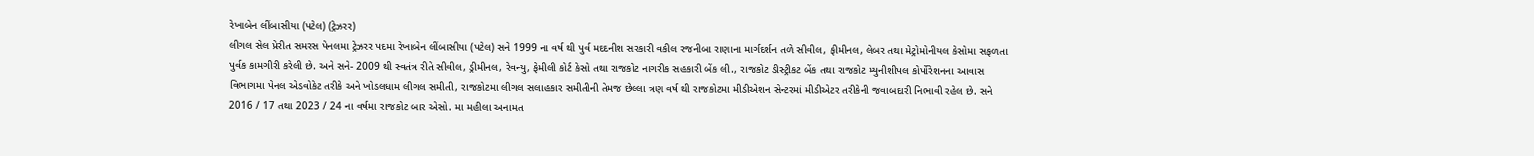રેખાબેન લીંબાસીયા (પટેલ) (ટ્રેઝરર)
લીગલ સેલ પ્રેરીત સમરસ પેનલમા ટ્રેઝરર પદમા રેખાબેન લીંબાસીયા (પટેલ) સને 1999 ના વર્ષ થી પુર્વ મદદનીશ સરકારી વકીલ રજનીબા રાણાના માર્ગદર્શન તળે સીવીલ, ફીમીનલ, લેબર તથા મેટ્રોમોનીયલ કેસોમા સફળતા પુર્વક કામગીરી કરેલી છે. અને સને- 2009 થી સ્વતંત્ર રીતે સીવીલ, ડ્રીમીનલ, રેવન્યુ, ફેમીલી કોર્ટ કેસો તથા રાજકોટ નાગરીક સહકારી બેંક લી., રાજકોટ ડીસ્ટ્રીકટ બેંક તથા રાજકોટ મ્યુનીશીપલ કોર્પોરેશનના આવાસ વિભાગમા પેનલ એડવોકેટ તરીકે અને ખોડલધામ લીગલ સમીતી, રાજકોટમા લીગલ સલાહકાર સમીતીની તેમજ છેલ્લા ત્રણ વર્ષ થી રાજકોટમા મીડીએશન સેન્ટરમાં મીડીએટર તરીકેની જવાબદારી નિભાવી રહેલ છે. સને 2016 / 17 તથા 2023 / 24 ના વર્ષમા રાજકોટ બાર એસો. મા મહીલા અનામત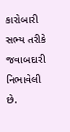કારોબારી સભ્ય તરીકે જવાબદારી નિભાવેલી છે.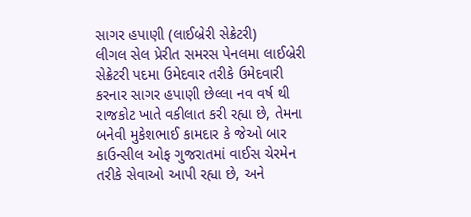સાગર હપાણી (લાઈબ્રેરી સેક્રેટરી)
લીગલ સેલ પ્રેરીત સમરસ પેનલમા લાઈબ્રેરી સેક્રેટરી પદમા ઉમેદવાર તરીકે ઉમેદવારી કરનાર સાગર હપાણી છેલ્લા નવ વર્ષ થી રાજકોટ ખાતે વકીલાત કરી રહ્યા છે, તેમના બનેવી મુકેશભાઈ કામદાર કે જેઓ બાર કાઉન્સીલ ઓફ ગુજરાતમાં વાઈસ ચેરમેન તરીકે સેવાઓ આપી રહ્યા છે, અને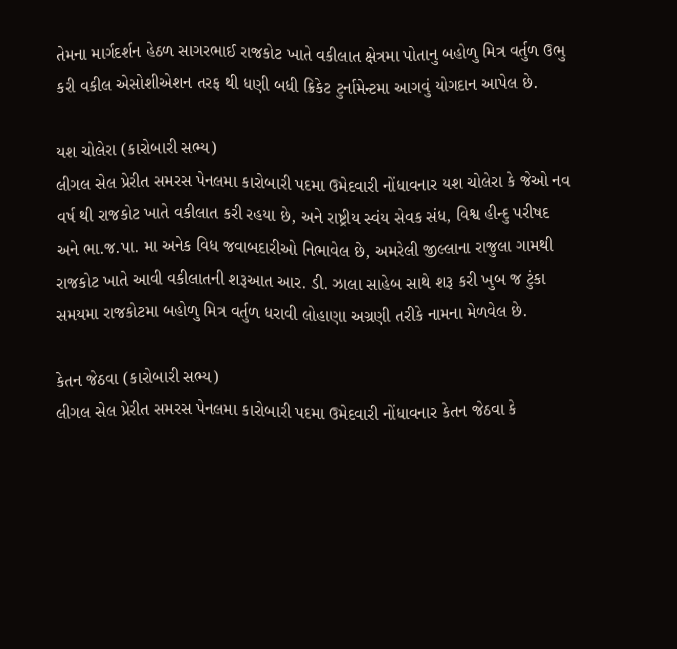તેમના માર્ગદર્શન હેઠળ સાગરભાઈ રાજકોટ ખાતે વકીલાત ક્ષેત્રમા પોતાનુ બહોળુ મિત્ર વર્તુળ ઉભુ કરી વકીલ એસોશીએશન તરફ થી ધણી બધી ક્રિકેટ ટુર્નામેન્ટમા આગવું યોગદાન આપેલ છે.

યશ ચોલેરા (કારોબારી સભ્ય)
લીગલ સેલ પ્રેરીત સમરસ પેનલમા કારોબારી પદમા ઉમેદવારી નોંધાવનાર યશ ચોલેરા કે જેઓ નવ વર્ષ થી રાજકોટ ખાતે વકીલાત કરી રહયા છે, અને રાષ્ટ્રીય સ્વંય સેવક સંધ, વિશ્વ હીન્દુ પરીષદ અને ભા.જ.પા. મા અનેક વિધ જવાબદારીઓ નિભાવેલ છે, અમરેલી જીલ્લાના રાજુલા ગામથી રાજકોટ ખાતે આવી વકીલાતની શરૂઆત આર. ડી. ઝાલા સાહેબ સાથે શરૂ કરી ખુબ જ ટુંકા સમયમા રાજકોટમા બહોળુ મિત્ર વર્તુળ ધરાવી લોહાણા અગ્રણી તરીકે નામના મેળવેલ છે.

કેતન જેઠવા (કારોબારી સભ્ય)
લીગલ સેલ પ્રેરીત સમરસ પેનલમા કારોબારી પદમા ઉમેદવારી નોંધાવનાર કેતન જેઠવા કે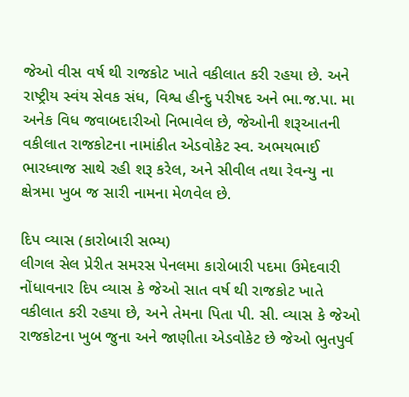જેઓ વીસ વર્ષ થી રાજકોટ ખાતે વકીલાત કરી રહયા છે. અને રાષ્ટ્રીય સ્વંય સેવક સંધ, વિશ્વ હીન્દુ પરીષદ અને ભા.જ.પા. મા અનેક વિધ જવાબદારીઓ નિભાવેલ છે, જેઓની શરૂઆતની વકીલાત રાજકોટના નામાંકીત એડવોકેટ સ્વ. અભયભાઈ ભારધ્વાજ સાથે રહી શરૂ કરેલ, અને સીવીલ તથા રેવન્યુ ના ક્ષેત્રમા ખુબ જ સારી નામના મેળવેલ છે.

દિપ વ્યાસ (કારોબારી સભ્ય)
લીગલ સેલ પ્રેરીત સમરસ પેનલમા કારોબારી પદમા ઉમેદવારી નોંધાવનાર દિપ વ્યાસ કે જેઓ સાત વર્ષ થી રાજકોટ ખાતે વકીલાત કરી રહયા છે, અને તેમના પિતા પી. સી. વ્યાસ કે જેઓ રાજકોટના ખુબ જુના અને જાણીતા એડવોકેટ છે જેઓ ભુતપુર્વ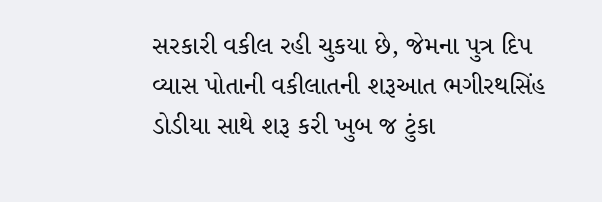સરકારી વકીલ રહી ચુકયા છે, જેમના પુત્ર દિપ વ્યાસ પોતાની વકીલાતની શરૂઆત ભગીરથસિંહ ડોડીયા સાથે શરૂ કરી ખુબ જ ટુંકા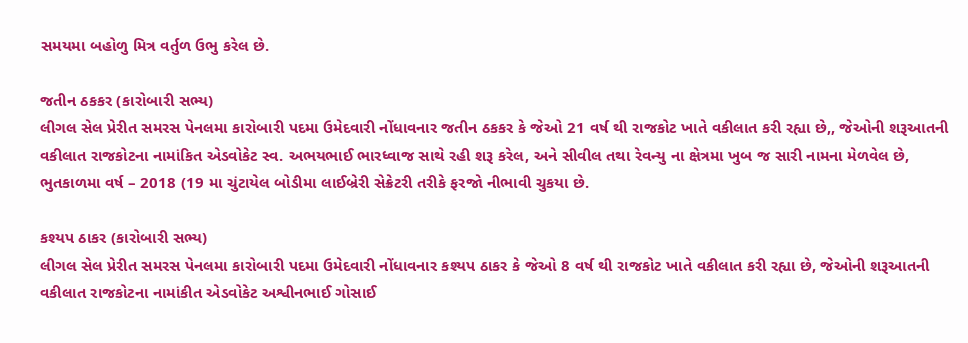સમયમા બહોળુ મિત્ર વર્તુળ ઉભુ કરેલ છે.

જતીન ઠકકર (કારોબારી સભ્ય)
લીગલ સેલ પ્રેરીત સમરસ પેનલમા કારોબારી પદમા ઉમેદવારી નોંધાવનાર જતીન ઠકકર કે જેઓ 21 વર્ષ થી રાજકોટ ખાતે વકીલાત કરી રહ્યા છે,, જેઓની શરૂઆતની વકીલાત રાજકોટના નામાંકિત એડવોકેટ સ્વ. અભયભાઈ ભારધ્વાજ સાથે રહી શરૂ કરેલ, અને સીવીલ તથા રેવન્યુ ના ક્ષેત્રમા ખુબ જ સારી નામના મેળવેલ છે, ભુતકાળમા વર્ષ – 2018 (19 મા ચુંટાયેલ બોડીમા લાઈબ્રેરી સેક્રેટરી તરીકે ફરજો નીભાવી ચુકયા છે.

કશ્યપ ઠાકર (કારોબારી સભ્ય)
લીગલ સેલ પ્રેરીત સમરસ પેનલમા કારોબારી પદમા ઉમેદવારી નોંધાવનાર કશ્યપ ઠાકર કે જેઓ 8 વર્ષ થી રાજકોટ ખાતે વકીલાત કરી રહ્યા છે, જેઓની શરૂઆતની વકીલાત રાજકોટના નામાંકીત એડવોકેટ અશ્વીનભાઈ ગોસાઈ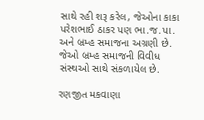સાથે રહી શરૂ કરેલ, જેઓના કાકા પરેશભાઈ ઠાકર પણ ભા.જ.પા. અને બ્રમ્હ સમાજના અગ્રણી છે. જેઓ બ્રમ્હ સમાજની વિવીધ સંસ્થઓ સાથે સંકળાયેલ છે.

રણજીત મકવાણા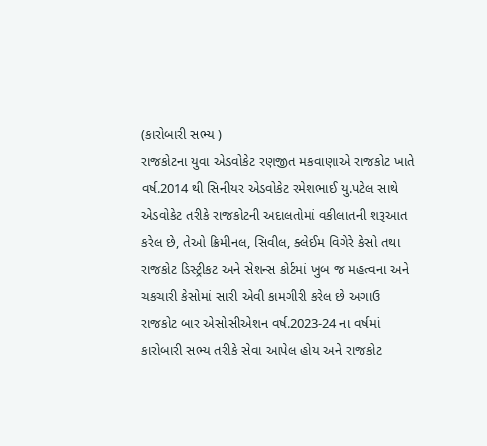(કારોબારી સભ્ય )
રાજકોટના યુવા એડવોકેટ રણજીત મકવાણાએ રાજકોટ ખાતે વર્ષ.2014 થી સિનીયર એડવોકેટ રમેશભાઈ યુ.પટેલ સાથે એડવોકેટ તરીકે રાજકોટની અદાલતોમાં વકીલાતની શરૂઆત કરેલ છે, તેઓ ક્રિમીનલ, સિવીલ, ક્લેઈમ વિગેરે કેસો તથા રાજકોટ ડિસ્ટ્રીકટ અને સેશન્સ કોર્ટમાં ખુબ જ મહત્વના અને ચકચારી કેસોમાં સારી એવી કામગીરી કરેલ છે અગાઉ રાજકોટ બાર એસોસીએશન વર્ષ.2023-24 ના વર્ષમાં કારોબારી સભ્ય તરીકે સેવા આપેલ હોય અને રાજકોટ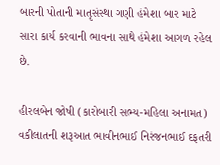બારની પોતાની માતૃસંસ્થા ગણી હંમેશા બાર માટે સારા કાર્ય કરવાની ભાવના સાથે હંમેશા આગળ રહેલ છે.

હીરલબેન જોષી (કારોબારી સભ્ય-મહિલા અનામત)
વકીલાતની શરૂઆત ભાવીનભાઈ નિરંજનભાઈ દફતરી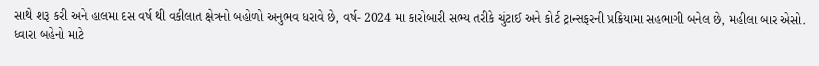સાથે શરૂ કરી અને હાલમા દસ વર્ષ થી વકીલાત ક્ષેત્રનો બહોળો અનુભવ ધરાવે છે, વર્ષ- 2024 મા કારોબારી સભ્ય તરીકે ચુંટાઈ અને કોર્ટ ટ્રાન્સફરની પ્રક્રિયામા સહભાગી બનેલ છે, મહીલા બાર એસો. ધ્વારા બહેનો માટે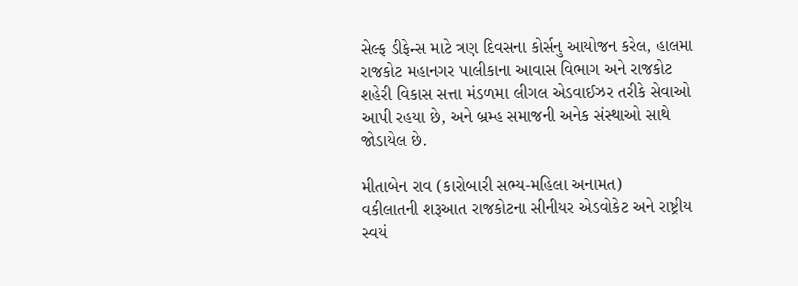સેલ્ફ ડીફેન્સ માટે ત્રણ દિવસના કોર્સનુ આયોજન કરેલ, હાલમા રાજકોટ મહાનગર પાલીકાના આવાસ વિભાગ અને રાજકોટ શહેરી વિકાસ સત્તા મંડળમા લીગલ એડવાઈઝર તરીકે સેવાઓ આપી રહયા છે, અને બ્રમ્હ સમાજની અનેક સંસ્થાઓ સાથે જોડાયેલ છે.

મીતાબેન રાવ (કારોબારી સભ્ય-મહિલા અનામત)
વકીલાતની શરૂઆત રાજકોટના સીનીયર એડવોકેટ અને રાષ્ટ્રીય સ્વયં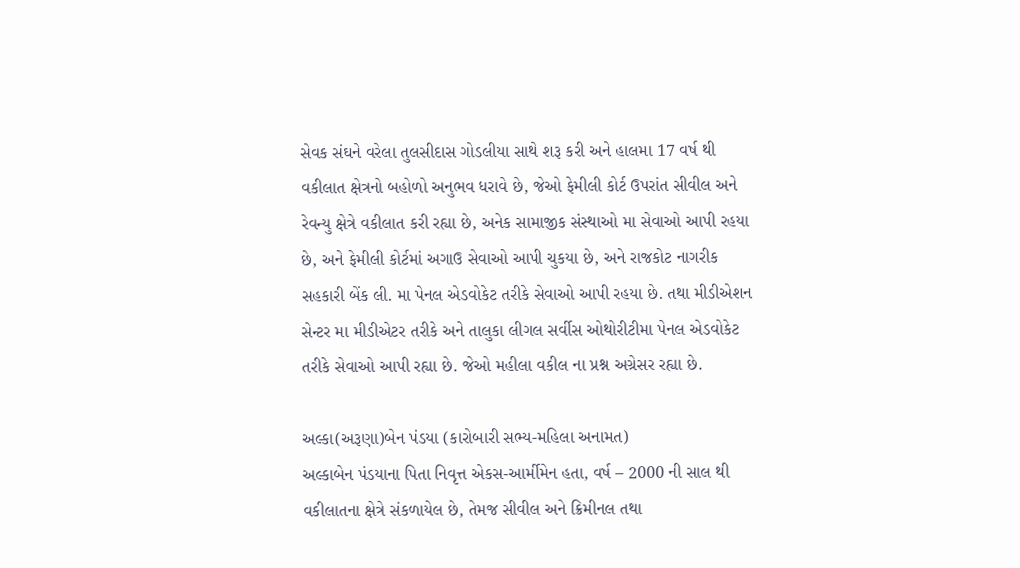સેવક સંઘને વરેલા તુલસીદાસ ગોડલીયા સાથે શરૂ કરી અને હાલમા 17 વર્ષ થી વકીલાત ક્ષેત્રનો બહોળો અનુભવ ધરાવે છે, જેઓ ફેમીલી કોર્ટ ઉપરાંત સીવીલ અને રેવન્યુ ક્ષેત્રે વકીલાત કરી રહ્યા છે, અનેક સામાજીક સંસ્થાઓ મા સેવાઓ આપી રહયા છે, અને ફેમીલી કોર્ટમાં અગાઉ સેવાઓ આપી ચુકયા છે, અને રાજકોટ નાગરીક સહકારી બેંક લી. મા પેનલ એડવોકેટ તરીકે સેવાઓ આપી રહયા છે. તથા મીડીએશન સેન્ટર મા મીડીએટર તરીકે અને તાલુકા લીગલ સર્વીસ ઓથોરીટીમા પેનલ એડવોકેટ તરીકે સેવાઓ આપી રહ્યા છે. જેઓ મહીલા વકીલ ના પ્રશ્ન અગ્રેસર રહ્યા છે.

અલ્કા(અરૂણા)બેન પંડયા (કારોબારી સભ્ય-મહિલા અનામત)
અલ્કાબેન પંડયાના પિતા નિવૃત્ત એકસ-આર્મીમેન હતા, વર્ષ – 2000 ની સાલ થી વકીલાતના ક્ષેત્રે સંકળાયેલ છે, તેમજ સીવીલ અને ક્રિમીનલ તથા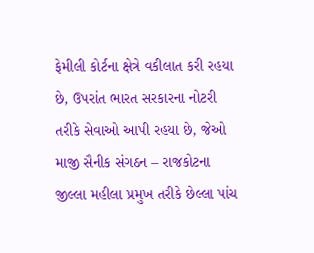ફેમીલી કોર્ટના ક્ષેત્રે વકીલાત કરી રહયા છે, ઉપરાંત ભારત સરકારના નોટરી તરીકે સેવાઓ આપી રહયા છે, જેઓ માજી સૈનીક સંગઠન – રાજકોટના જીલ્લા મહીલા પ્રમુખ તરીકે છેલ્લા પાંચ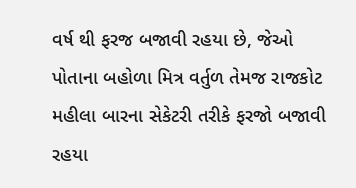વર્ષ થી ફરજ બજાવી રહયા છે, જેઓ પોતાના બહોળા મિત્ર વર્તુળ તેમજ રાજકોટ મહીલા બારના સેકેટરી તરીકે ફરજો બજાવી રહયા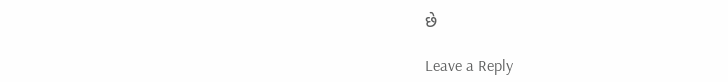છે

Leave a Reply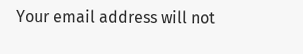Your email address will not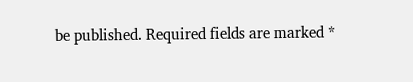be published. Required fields are marked *